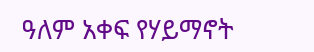ዓለም አቀፍ የሃይማኖት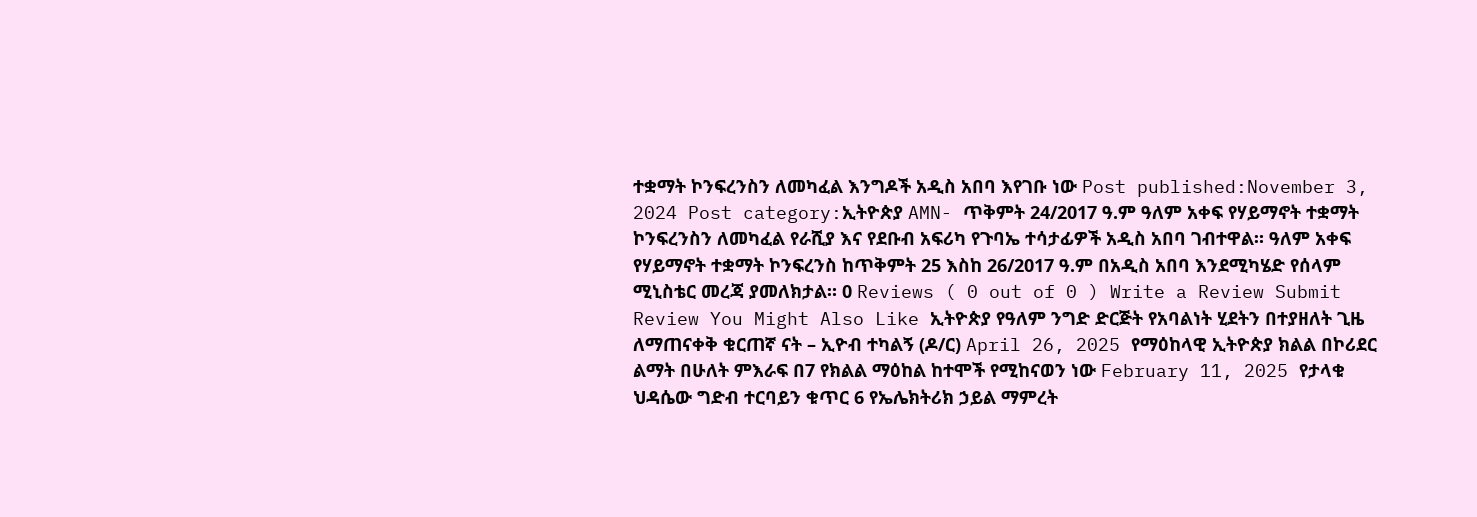ተቋማት ኮንፍረንስን ለመካፈል እንግዶች አዲስ አበባ እየገቡ ነው Post published:November 3, 2024 Post category:ኢትዮጵያ AMN- ጥቅምት 24/2017 ዓ.ም ዓለም አቀፍ የሃይማኖት ተቋማት ኮንፍረንስን ለመካፈል የራሺያ እና የደቡብ አፍሪካ የጉባኤ ተሳታፊዎች አዲስ አበባ ገብተዋል። ዓለም አቀፍ የሃይማኖት ተቋማት ኮንፍረንስ ከጥቅምት 25 እስከ 26/2017 ዓ.ም በአዲስ አበባ እንደሚካሄድ የሰላም ሚኒስቴር መረጃ ያመለክታል። 0 Reviews ( 0 out of 0 ) Write a Review Submit Review You Might Also Like ኢትዮጵያ የዓለም ንግድ ድርጅት የአባልነት ሂደትን በተያዘለት ጊዜ ለማጠናቀቅ ቁርጠኛ ናት – ኢዮብ ተካልኝ (ዶ/ር) April 26, 2025 የማዕከላዊ ኢትዮጵያ ክልል በኮሪደር ልማት በሁለት ምእራፍ በ7 የክልል ማዕከል ከተሞች የሚከናወን ነው February 11, 2025 የታላቁ ህዳሴው ግድብ ተርባይን ቁጥር 6 የኤሌክትሪክ ኃይል ማምረት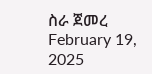ስራ ጀመረ February 19, 2025